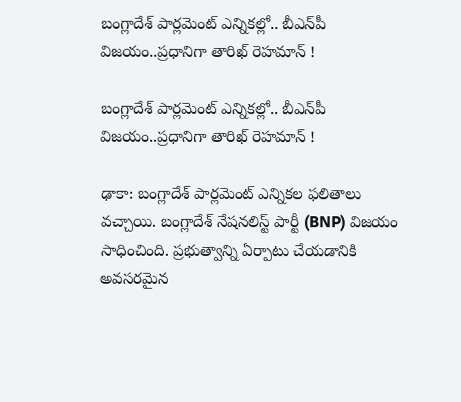బంగ్లాదేశ్‌ పార్లమెంట్ ఎన్నికల్లో.. బీఎన్‌పీ విజయం..ప్రధానిగా తారిఖ్ రెహమాన్ !

బంగ్లాదేశ్‌ పార్లమెంట్ ఎన్నికల్లో.. బీఎన్‌పీ విజయం..ప్రధానిగా తారిఖ్ రెహమాన్ !

ఢాకా: బంగ్లాదేశ్‌ పార్లమెంట్‌ ఎన్నికల ఫలితాలు వచ్చాయి. బంగ్లాదేశ్‌ నేషనలిస్ట్‌ పార్టీ (BNP) విజయం సాధించింది. ప్రభుత్వాన్ని ఏర్పాటు చేయడానికి అవసరమైన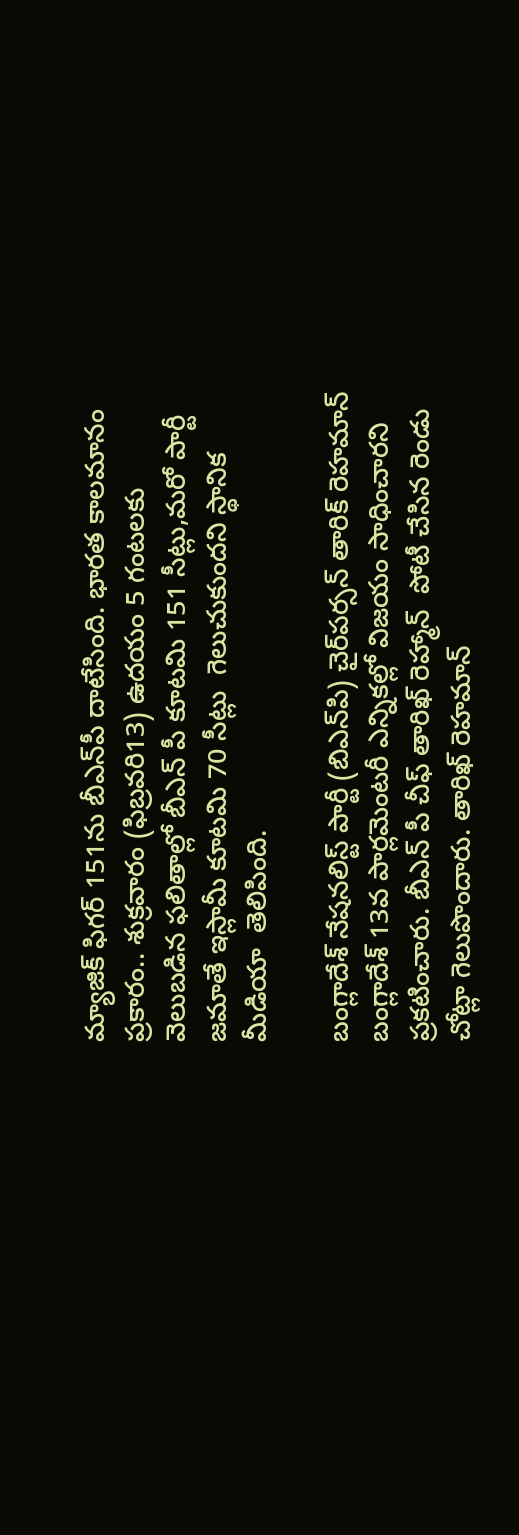మ్యాజిక్‌ ఫిగర్‌ 151ను బీఎన్‌పీ దాటేసింది. భారత కాలమానం ప్రకారం.. శుక్రవారం (ఫిబ్రవరి13) ఉదయం 5 గంటలకు వెలుబడిన ఫలితాల్లో బీఎన్ పీ కూటమి 151 సీట్లు,మరో పార్టీ జమాతే ఇస్లామీ కూటమి 70 సీట్లు  గెలుచుకుందని స్థానిక మీడియా  తెలిపింది.

బంగ్లాదేశ్ నేషనలిస్ట్ పార్టీ (బిఎన్‌పి) చైర్‌పర్సన్ తారిక్ రెహమాన్ బంగ్లాదేశ్ 13వ పార్లమెంటరీ ఎన్నికల్లో విజయం సాధించారని ప్రకటించారు. బీఎన్ పీ చీఫ్ తారిఖ్ రెహ్మాన్  పోటీ చేసిన రెండు చోట్లా గెలుపొందారు. తారిఖ్ రెహమాన్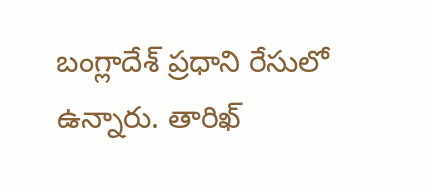బంగ్లాదేశ్ ప్రధాని రేసులో ఉన్నారు. తారిఖ్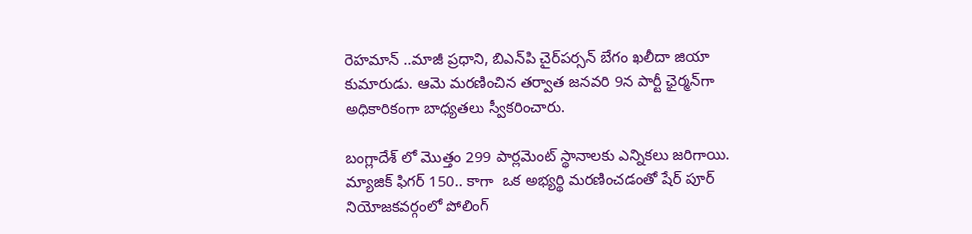రెహమాన్ ..మాజీ ప్రధాని, బిఎన్‌పి చైర్‌పర్సన్ బేగం ఖలీదా జియా కుమారుడు. ఆమె మరణించిన తర్వాత జనవరి 9న పార్టీ ఛైర్మన్‌గా అధికారికంగా బాధ్యతలు స్వీకరించారు.

బంగ్లాదేశ్ లో మొత్తం 299 పార్లమెంట్ స్థానాలకు ఎన్నికలు జరిగాయి. మ్యాజిక్ ఫిగర్ 150.. కాగా  ఒక అభ్యర్థి మరణించడంతో షేర్ పూర్ నియోజకవర్గంలో పోలింగ్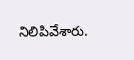నిలిపివేశారు.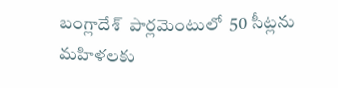బంగ్లాదేశ్  పార్లమెంటులో  50 సీట్లను మహిళలకు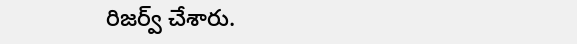రిజర్వ్ చేశారు.